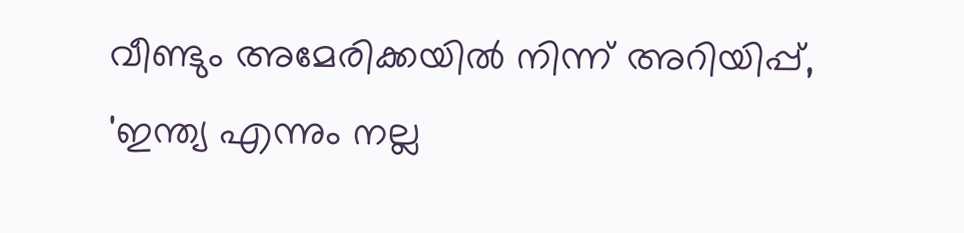വീണ്ടും അമേരിക്കയിൽ നിന്ന് അറിയിപ്പ്, 'ഇന്ത്യ എന്നും നല്ല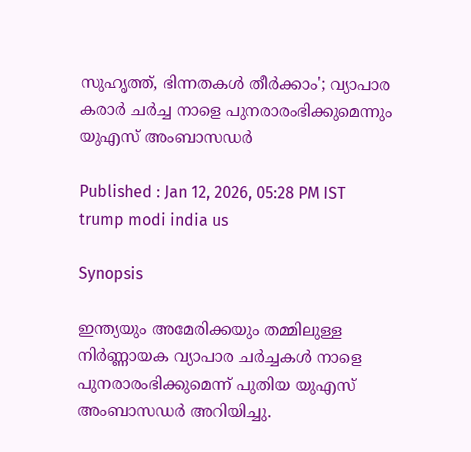സുഹ‍ൃത്ത്, ഭിന്നതകൾ തീർക്കാം'; വ്യാപാര കരാർ ചർച്ച നാളെ പുനരാരംഭിക്കുമെന്നും യുഎസ് അംബാസഡർ

Published : Jan 12, 2026, 05:28 PM IST
trump modi india us

Synopsis

ഇന്ത്യയും അമേരിക്കയും തമ്മിലുള്ള നിർണ്ണായക വ്യാപാര ചർച്ചകൾ നാളെ പുനരാരംഭിക്കുമെന്ന് പുതിയ യുഎസ് അംബാസഡർ അറിയിച്ചു.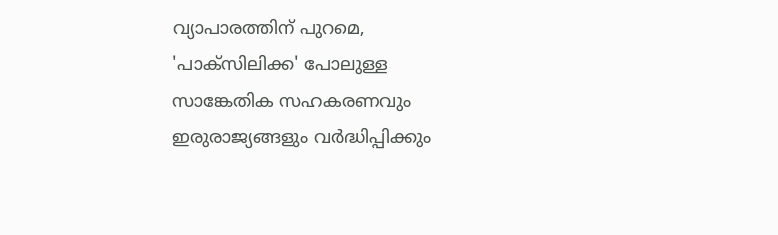വ്യാപാരത്തിന് പുറമെ, 'പാക്സിലിക്ക' പോലുള്ള സാങ്കേതിക സഹകരണവും ഇരുരാജ്യങ്ങളും വർദ്ധിപ്പിക്കും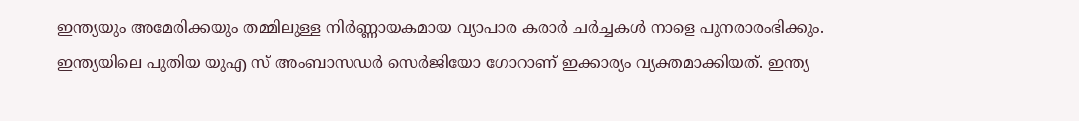ഇന്ത്യയും അമേരിക്കയും തമ്മിലുള്ള നിർണ്ണായകമായ വ്യാപാര കരാർ ചർച്ചകൾ നാളെ പുനരാരംഭിക്കും. ഇന്ത്യയിലെ പുതിയ യുഎ സ് അംബാസഡർ സെർജിയോ ഗോറാണ് ഇക്കാര്യം വ്യക്തമാക്കിയത്. ഇന്ത്യ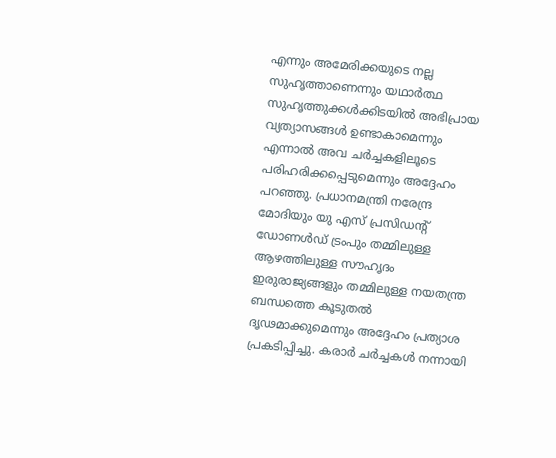എന്നും അമേരിക്കയുടെ നല്ല സുഹ‍ൃത്താണെന്നും യഥാർത്ഥ സുഹൃത്തുക്കൾക്കിടയിൽ അഭിപ്രായ വ്യത്യാസങ്ങൾ ഉണ്ടാകാമെന്നും എന്നാൽ അവ ചർച്ചകളിലൂടെ പരിഹരിക്കപ്പെടുമെന്നും അദ്ദേഹം പറഞ്ഞു. പ്രധാനമന്ത്രി നരേന്ദ്ര മോദിയും യു എസ് പ്രസിഡന്റ് ഡോണൾഡ് ട്രംപും തമ്മിലുള്ള ആഴത്തിലുള്ള സൗഹൃദം ഇരുരാജ്യങ്ങളും തമ്മിലുള്ള നയതന്ത്ര ബന്ധത്തെ കൂടുതൽ ദൃഢമാക്കുമെന്നും അദ്ദേഹം പ്രത്യാശ പ്രകടിപ്പിച്ചു. കരാർ ചർച്ചകൾ നന്നായി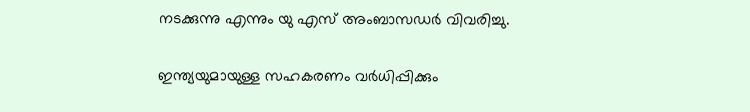നടക്കുന്നു എന്നും യു എസ് അംബാസഡർ വിവരിച്ചു.

ഇന്ത്യയുമായുള്ള സഹകരണം വർധിപ്പിക്കും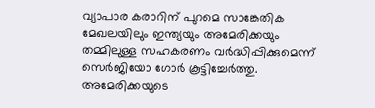വ്യാപാര കരാറിന് പുറമെ സാങ്കേതിക മേഖലയിലും ഇന്ത്യയും അമേരിക്കയും തമ്മിലുള്ള സഹകരണം വർദ്ധിപ്പിക്കുമെന്ന് സെർജിയോ ഗോർ കൂട്ടിച്ചേർത്തു. അമേരിക്കയുടെ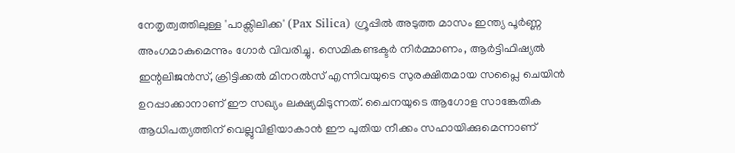നേതൃത്വത്തിലുള്ള 'പാക്സിലിക്ക' (Pax Silica) ഗ്രൂപ്പിൽ അടുത്ത മാസം ഇന്ത്യ പൂർണ്ണ അംഗമാകുമെന്നും ഗോർ വിവരിച്ചു. സെമികണ്ടക്ടർ നിർമ്മാണം, ആർട്ടിഫിഷ്യൽ ഇന്റലിജൻസ്, ക്രിട്ടിക്കൽ മിനറൽസ് എന്നിവയുടെ സുരക്ഷിതമായ സപ്ലൈ ചെയിൻ ഉറപ്പാക്കാനാണ് ഈ സഖ്യം ലക്ഷ്യമിടുന്നത്. ചൈനയുടെ ആഗോള സാങ്കേതിക ആധിപത്യത്തിന് വെല്ലുവിളിയാകാൻ ഈ പുതിയ നീക്കം സഹായിക്കുമെന്നാണ്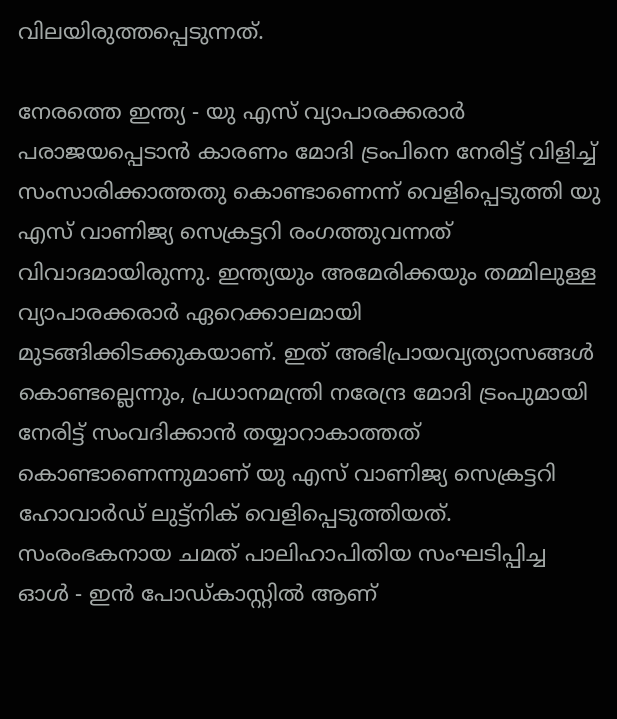വിലയിരുത്തപ്പെടുന്നത്.

നേരത്തെ ഇന്ത്യ - യു എസ് വ്യാപാരക്കരാർ പരാജയപ്പെടാൻ കാരണം മോദി ട്രംപിനെ നേരിട്ട് വിളിച്ച് സംസാരിക്കാത്തതു കൊണ്ടാണെന്ന് വെളിപ്പെടുത്തി യു എസ് വാണിജ്യ സെക്രട്ടറി രംഗത്തുവന്നത് വിവാദമായിരുന്നു. ഇന്ത്യയും അമേരിക്കയും തമ്മിലുള്ള വ്യാപാരക്കരാർ ഏറെക്കാലമായി മുടങ്ങിക്കിടക്കുകയാണ്. ഇത് അഭിപ്രായവ്യത്യാസങ്ങൾ കൊണ്ടല്ലെന്നും, പ്രധാനമന്ത്രി നരേന്ദ്ര മോദി ട്രംപുമായി നേരിട്ട് സംവദിക്കാൻ തയ്യാറാകാത്തത് കൊണ്ടാണെന്നുമാണ് യു എസ് വാണിജ്യ സെക്രട്ടറി ഹോവാർഡ് ലുട്ട്‌നിക് വെളിപ്പെടുത്തിയത്. സംരംഭകനായ ചമത് പാലിഹാപിതിയ സംഘടിപ്പിച്ച ഓൾ - ഇൻ പോഡ്‌കാസ്റ്റിൽ ആണ്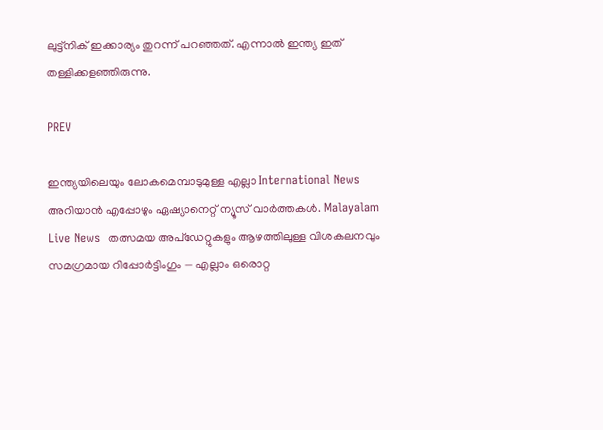ലുട്ട്‌നിക് ഇക്കാര്യം തുറന്ന് പറഞ്ഞത്. എന്നാൽ ഇന്ത്യ ഇത് തള്ളിക്കളഞ്ഞിരുന്നു.

PREV

ഇന്ത്യയിലെയും ലോകമെമ്പാടുമുള്ള എല്ലാ International News അറിയാൻ എപ്പോഴും ഏഷ്യാനെറ്റ് ന്യൂസ് വാർത്തകൾ. Malayalam Live News  തത്സമയ അപ്‌ഡേറ്റുകളും ആഴത്തിലുള്ള വിശകലനവും സമഗ്രമായ റിപ്പോർട്ടിംഗും — എല്ലാം ഒരൊറ്റ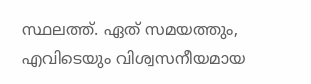സ്ഥലത്ത്. ഏത് സമയത്തും, എവിടെയും വിശ്വസനീയമായ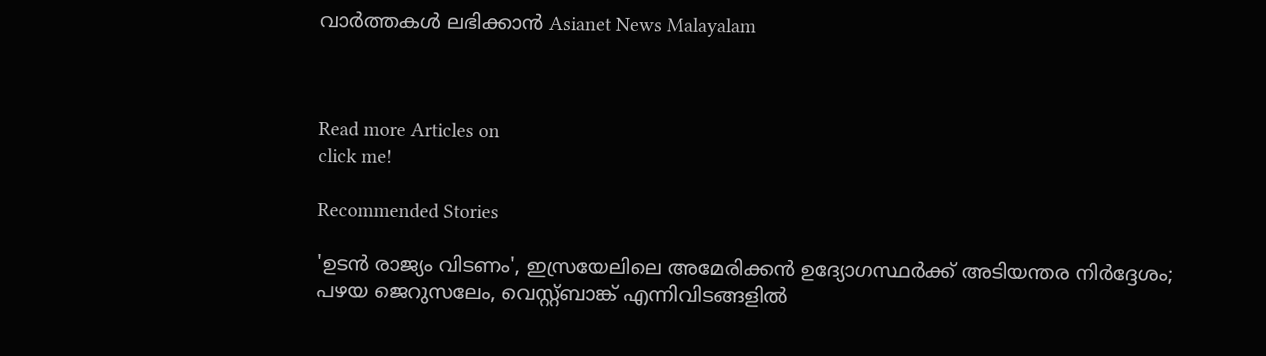വാർത്തകൾ ലഭിക്കാൻ Asianet News Malayalam



Read more Articles on
click me!

Recommended Stories

'ഉടൻ രാജ്യം വിടണം', ഇസ്രയേലിലെ അമേരിക്കൻ ഉദ്യോഗസ്ഥർക്ക് അടിയന്തര നിർദ്ദേശം; പഴയ ജെറുസലേം, വെസ്റ്റ്ബാങ്ക് എന്നിവിടങ്ങളിൽ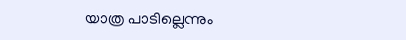യാത്ര പാടില്ലെന്നും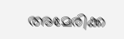അമേരിക്ക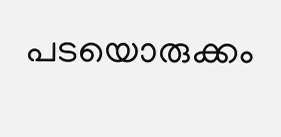പടയൊരുക്കം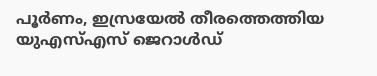പൂർണം, ഇസ്രയേൽ തീരത്തെത്തിയ യുഎസ്എസ് ജെറാൾഡ്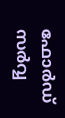ഫോർഡ് സർവ്വ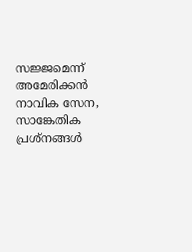സജ്ജമെന്ന് അമേരിക്കൻ നാവിക സേന, സാങ്കേതിക പ്രശ്നങ്ങൾ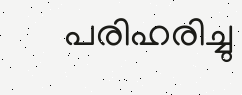പരിഹരിച്ചു